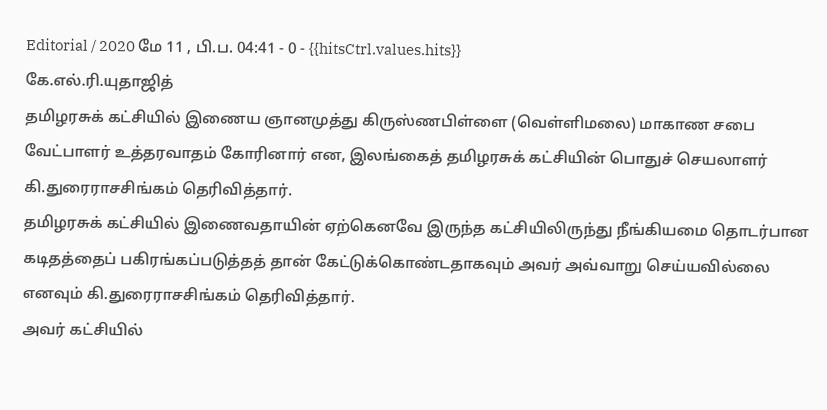Editorial / 2020 மே 11 , பி.ப. 04:41 - 0 - {{hitsCtrl.values.hits}}
கே.எல்.ரி.யுதாஜித்
தமிழரசுக் கட்சியில் இணைய ஞானமுத்து கிருஸ்ணபிள்ளை (வெள்ளிமலை) மாகாண சபை வேட்பாளர் உத்தரவாதம் கோரினார் என, இலங்கைத் தமிழரசுக் கட்சியின் பொதுச் செயலாளர் கி.துரைராசசிங்கம் தெரிவித்தார்.
தமிழரசுக் கட்சியில் இணைவதாயின் ஏற்கெனவே இருந்த கட்சியிலிருந்து நீங்கியமை தொடர்பான கடிதத்தைப் பகிரங்கப்படுத்தத் தான் கேட்டுக்கொண்டதாகவும் அவர் அவ்வாறு செய்யவில்லை எனவும் கி.துரைராசசிங்கம் தெரிவித்தார்.
அவர் கட்சியில்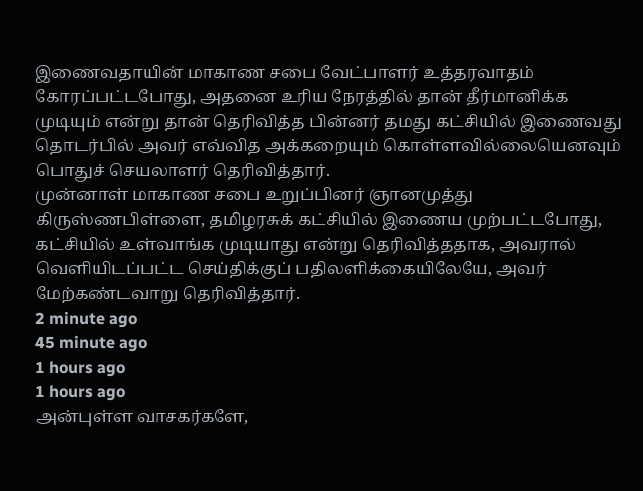இணைவதாயின் மாகாண சபை வேட்பாளர் உத்தரவாதம் கோரப்பட்டபோது, அதனை உரிய நேரத்தில் தான் தீர்மானிக்க முடியும் என்று தான் தெரிவித்த பின்னர் தமது கட்சியில் இணைவது தொடர்பில் அவர் எவ்வித அக்கறையும் கொள்ளவில்லையெனவும் பொதுச் செயலாளர் தெரிவித்தார்.
முன்னாள் மாகாண சபை உறுப்பினர் ஞானமுத்து கிருஸ்ணபிள்ளை, தமிழரசுக் கட்சியில் இணைய முற்பட்டபோது, கட்சியில் உள்வாங்க முடியாது என்று தெரிவித்ததாக, அவரால் வெளியிடப்பட்ட செய்திக்குப் பதிலளிக்கையிலேயே, அவர் மேற்கண்டவாறு தெரிவித்தார்.
2 minute ago
45 minute ago
1 hours ago
1 hours ago
அன்புள்ள வாசகர்களே,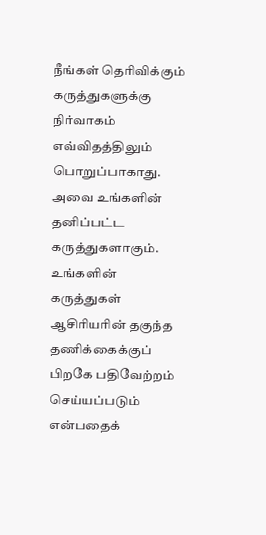நீங்கள் தெரிவிக்கும் கருத்துகளுக்கு நிர்வாகம் எவ்விதத்திலும் பொறுப்பாகாது. அவை உங்களின் தனிப்பட்ட கருத்துகளாகும். உங்களின் கருத்துகள் ஆசிரியரின் தகுந்த தணிக்கைக்குப் பிறகே பதிவேற்றம் செய்யப்படும் என்பதைக்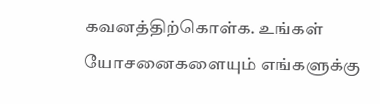கவனத்திற்கொள்க. உங்கள் யோசனைகளையும் எங்களுக்கு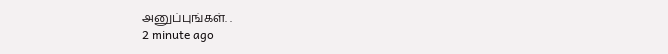அனுப்புங்கள். .
2 minute ago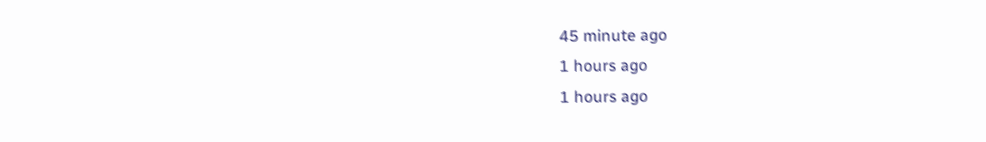45 minute ago
1 hours ago
1 hours ago